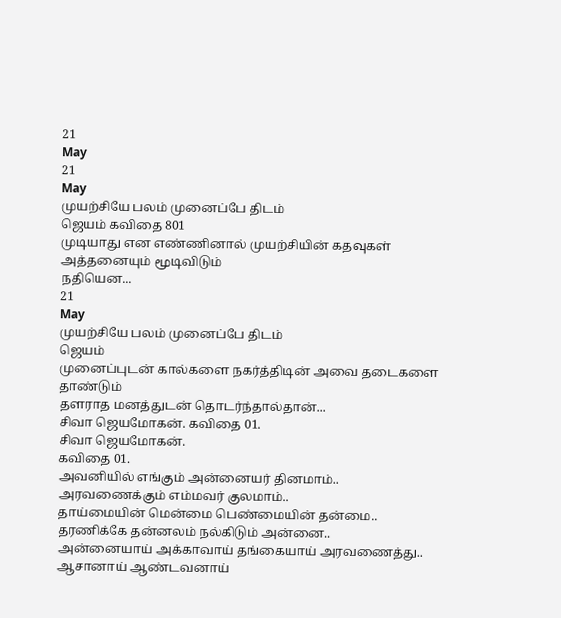21
May
21
May
முயற்சியே பலம் முனைப்பே திடம்
ஜெயம் கவிதை 801
முடியாது என எண்ணினால் முயற்சியின் கதவுகள் அத்தனையும் மூடிவிடும்
நதியென...
21
May
முயற்சியே பலம் முனைப்பே திடம்
ஜெயம்
முனைப்புடன் கால்களை நகர்த்திடின் அவை தடைகளை தாண்டும்
தளராத மனத்துடன் தொடர்ந்தால்தான்...
சிவா ஜெயமோகன். கவிதை 01.
சிவா ஜெயமோகன்.
கவிதை 01.
அவனியில் எங்கும் அன்னையர் தினமாம்..
அரவணைக்கும் எம்மவர் குலமாம்..
தாய்மையின் மென்மை பெண்மையின் தன்மை..
தரணிக்கே தன்னலம் நல்கிடும் அன்னை..
அன்னையாய் அக்காவாய் தங்கையாய் அரவணைத்து..
ஆசானாய் ஆண்டவனாய்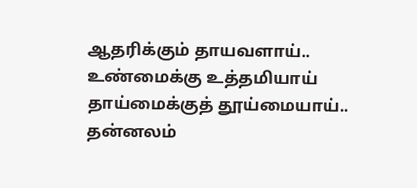ஆதரிக்கும் தாயவளாய்..
உண்மைக்கு உத்தமியாய் தாய்மைக்குத் தூய்மையாய்..
தன்னலம்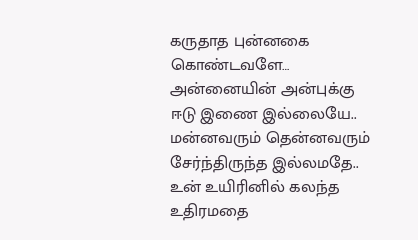கருதாத புன்னகை கொண்டவளே…
அன்னையின் அன்புக்கு ஈடு இணை இல்லையே..
மன்னவரும் தென்னவரும் சேர்ந்திருந்த இல்லமதே..
உன் உயிரினில் கலந்த உதிரமதை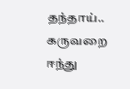தந்தாய்..
கருவறை ஈந்து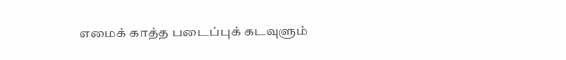எமைக் காத்த படைப்புக் கடவுளும்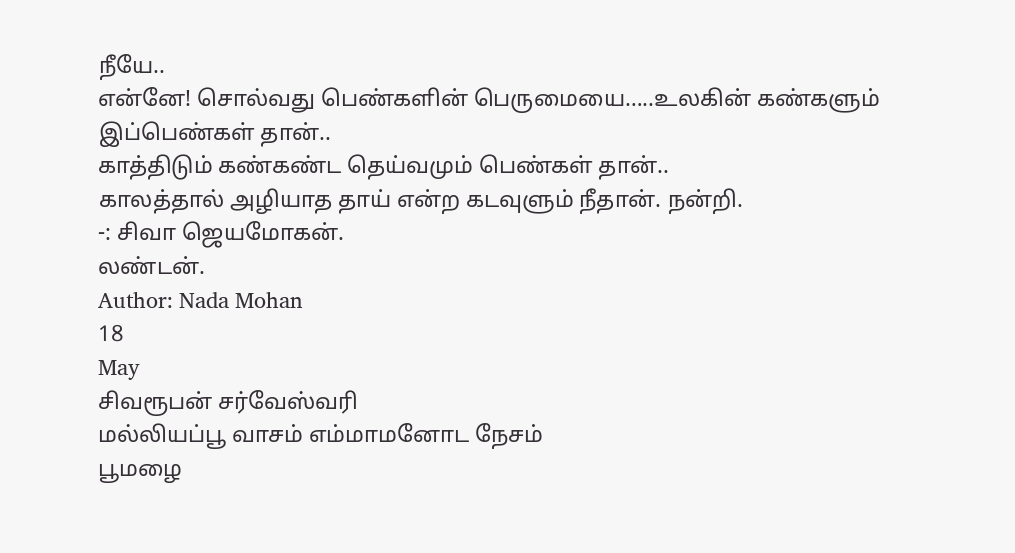நீயே..
என்னே! சொல்வது பெண்களின் பெருமையை…..உலகின் கண்களும் இப்பெண்கள் தான்..
காத்திடும் கண்கண்ட தெய்வமும் பெண்கள் தான்..
காலத்தால் அழியாத தாய் என்ற கடவுளும் நீதான். நன்றி.
-: சிவா ஜெயமோகன்.
லண்டன்.
Author: Nada Mohan
18
May
சிவரூபன் சர்வேஸ்வரி
மல்லியப்பூ வாசம் எம்மாமனோட நேசம்
பூமழை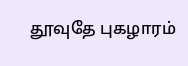தூவுதே புகழாரம்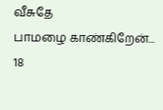வீசுதே
பாமழை காண்கிறேன்...
18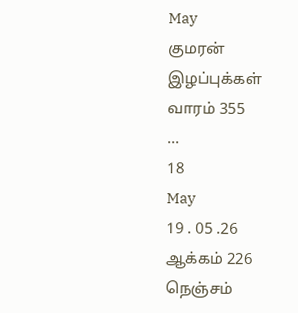May
குமரன்
இழப்புக்கள்
வாரம் 355
...
18
May
19 . 05 .26
ஆக்கம் 226
நெஞ்சம்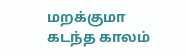மறக்குமா
கடந்த காலம்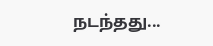நடந்தது...